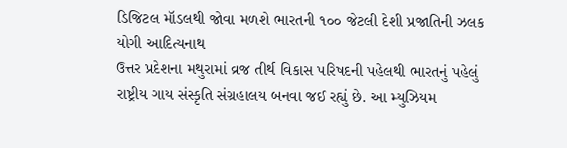ડિજિટલ મૉડલથી જોવા મળશે ભારતની ૧૦૦ જેટલી દેશી પ્રજાતિની ઝલક
યોગી આદિત્યનાથ
ઉત્તર પ્રદેશના મથુરામાં વ્રજ તીર્થ વિકાસ પરિષદની પહેલથી ભારતનું પહેલું રાષ્ટ્રીય ગાય સંસ્કૃતિ સંગ્રહાલય બનવા જઈ રહ્યું છે. આ મ્યુઝિયમ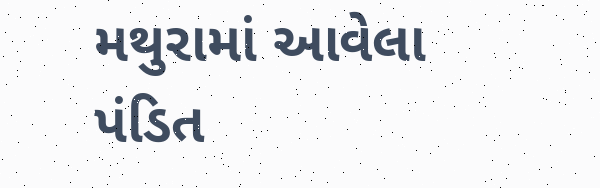મથુરામાં આવેલા પંડિત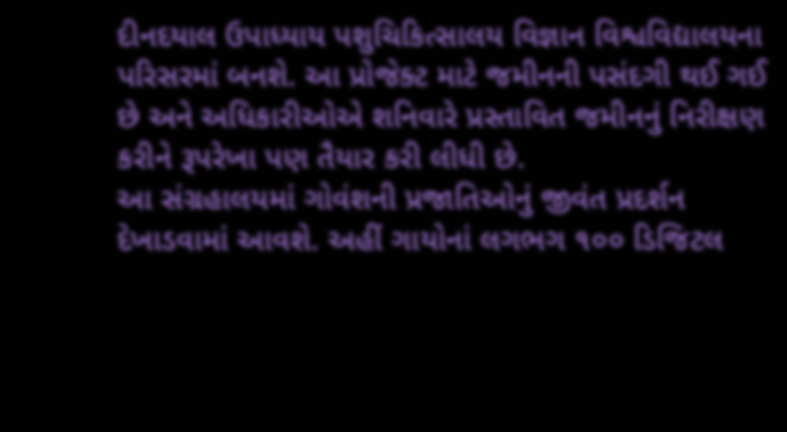દીનદયાલ ઉપાધ્યાય પશુચિકિત્સાલય વિજ્ઞાન વિશ્વવિદ્યાલયના પરિસરમાં બનશે. આ પ્રોજેક્ટ માટે જમીનની પસંદગી થઈ ગઈ છે અને અધિકારીઓએ શનિવારે પ્રસ્તાવિત જમીનનું નિરીક્ષણ કરીને રૂપરેખા પણ તૈયાર કરી લીધી છે.
આ સંગ્રહાલયમાં ગોવંશની પ્રજાતિઓનું જીવંત પ્રદર્શન દેખાડવામાં આવશે. અહીં ગાયોનાં લગભગ ૧૦૦ ડિજિટલ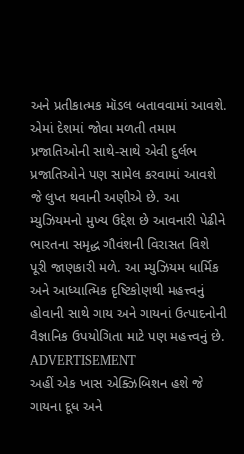અને પ્રતીકાત્મક મૉડલ બતાવવામાં આવશે. એમાં દેશમાં જોવા મળતી તમામ પ્રજાતિઓની સાથે-સાથે એવી દુર્લભ પ્રજાતિઓને પણ સામેલ કરવામાં આવશે જે લુપ્ત થવાની અણીએ છે. આ મ્યુઝિયમનો મુખ્ય ઉદ્દેશ છે આવનારી પેઢીને ભારતના સમૃદ્ધ ગૌવંશની વિરાસત વિશે પૂરી જાણકારી મળે. આ મ્યુઝિયમ ધાર્મિક અને આધ્યાત્મિક દૃષ્ટિકોણથી મહત્ત્વનું હોવાની સાથે ગાય અને ગાયનાં ઉત્પાદનોની વૈજ્ઞાનિક ઉપયોગિતા માટે પણ મહત્ત્વનું છે.
ADVERTISEMENT
અહીં એક ખાસ એક્ઝિબિશન હશે જે ગાયના દૂધ અને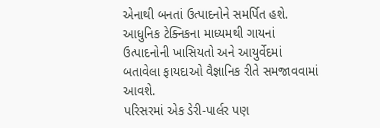એનાથી બનતાં ઉત્પાદનોને સમર્પિત હશે. આધુનિક ટેક્નિકના માધ્યમથી ગાયનાં ઉત્પાદનોની ખાસિયતો અને આયુર્વેદમાં બતાવેલા ફાયદાઓ વૈજ્ઞાનિક રીતે સમજાવવામાં આવશે.
પરિસરમાં એક ડેરી-પાર્લર પણ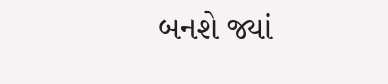બનશે જ્યાં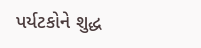પર્યટકોને શુદ્ધ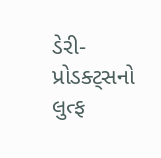ડેરી-પ્રોડક્ટ્સનો લુત્ફ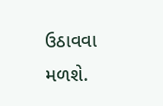ઉઠાવવા મળશે.